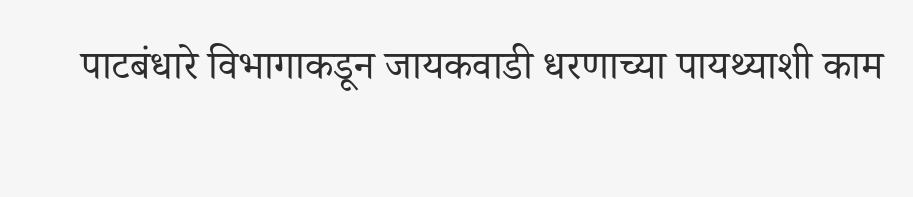पाटबंधारे विभागाकडून जायकवाडी धरणाच्या पायथ्याशी काम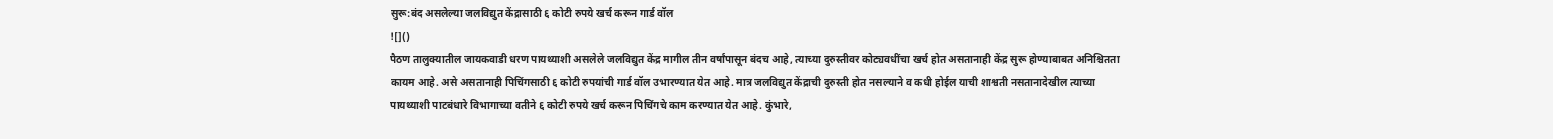सुरू:बंद असलेल्या जलविद्युत केंद्रासाठी ६ कोटी रुपये खर्च करून गार्ड वॉल
![]()
पैठण तालुक्यातील जायकवाडी धरण पायथ्याशी असलेले जलविद्युत केंद्र मागील तीन वर्षांपासून बंदच आहे, त्याच्या दुरुस्तीवर कोट्यवधींचा खर्च होत असतानाही केंद्र सुरू होण्याबाबत अनिश्चितता कायम आहे. असे असतानाही पिचिंगसाठी ६ कोटी रुपयांची गार्ड वॉल उभारण्यात येत आहे. मात्र जलविद्युत केंद्राची दुरुस्ती होत नसल्याने व कधी होईल याची शाश्वती नसतानादेखील त्याच्या पायथ्याशी पाटबंधारे विभागाच्या वतीने ६ कोटी रुपये खर्च करून पिचिंगचे काम करण्यात येत आहे. कुंभारे,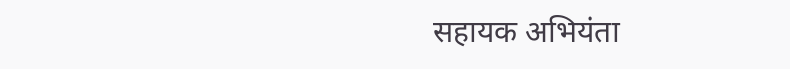सहायक अभियंता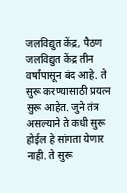जलविद्युत केंद्र, पैठण जलविद्युत केंद्र तीन वर्षांपासून बंद आहे. ते सुरू करण्यासाठी प्रयत्न सुरू आहेत. जुने तंत्र असल्याने ते कधी सुरू होईल हे सांगता येणार नाही. ते सुरू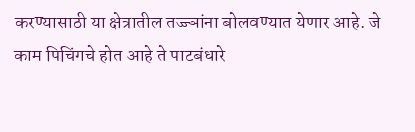करण्यासाठी या क्षेत्रातील तज्ज्ञांना बोलवण्यात येणार आहे. जे काम पिचिंगचे होत आहे ते पाटबंधारे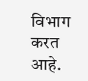विभाग करत आहे.